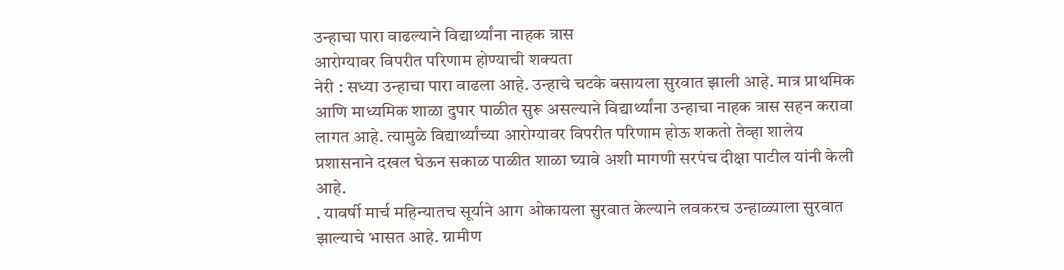उन्हाचा पारा वाढल्याने विद्यार्थ्यांना नाहक त्रास
आरोग्यावर विपरीत परिणाम होण्याची शक्यता
नेरी : सध्या उन्हाचा पारा वाढला आहे. उन्हाचे चटके बसायला सुरवात झाली आहे. मात्र प्राथमिक आणि माध्यमिक शाळा दुपार पाळीत सुरू असल्याने विद्यार्थ्यांना उन्हाचा नाहक त्रास सहन करावा लागत आहे. त्यामुळे विद्यार्थ्यांच्या आरोग्यावर विपरीत परिणाम होऊ शकतो तेव्हा शालेय प्रशासनाने दखल घेऊन सकाळ पाळीत शाळा घ्यावे अशी मागणी सरपंच दीक्षा पाटील यांनी केली आहे.
. यावर्षी मार्च महिन्यातच सूर्याने आग ओकायला सुरवात केल्याने लवकरच उन्हाळ्याला सुरवात झाल्याचे भासत आहे. ग्रामीण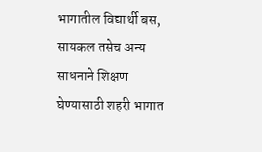भागातील विद्यार्थी बस, सायकल तसेच अन्य साधनाने शिक्षण घेण्यासाठी शहरी भागात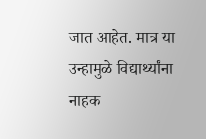जात आहेत. मात्र या उन्हामुळे विद्यार्थ्यांना नाहक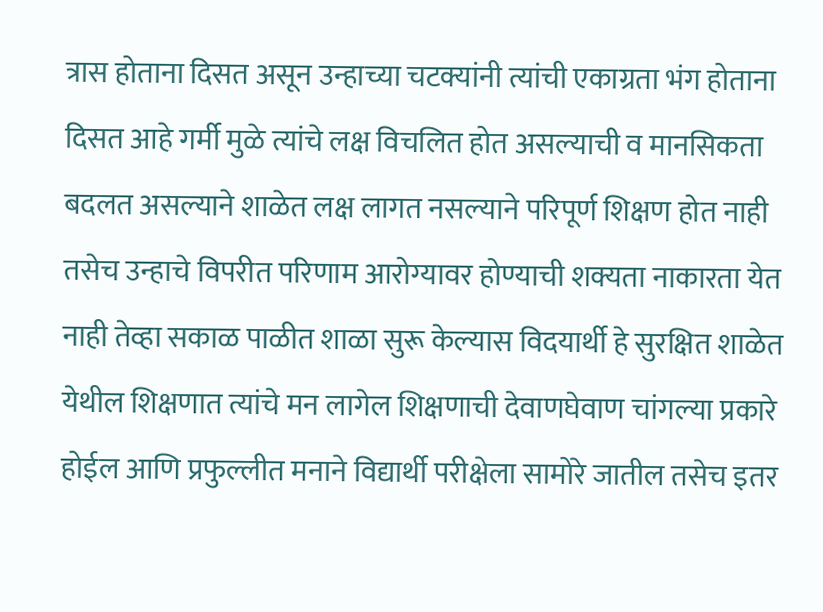त्रास होताना दिसत असून उन्हाच्या चटक्यांनी त्यांची एकाग्रता भंग होताना दिसत आहे गर्मी मुळे त्यांचे लक्ष विचलित होत असल्याची व मानसिकता बदलत असल्याने शाळेत लक्ष लागत नसल्याने परिपूर्ण शिक्षण होत नाही तसेच उन्हाचे विपरीत परिणाम आरोग्यावर होण्याची शक्यता नाकारता येत नाही तेव्हा सकाळ पाळीत शाळा सुरू केल्यास विदयार्थी हे सुरक्षित शाळेत येथील शिक्षणात त्यांचे मन लागेल शिक्षणाची देवाणघेवाण चांगल्या प्रकारे होईल आणि प्रफुल्लीत मनाने विद्यार्थी परीक्षेला सामोरे जातील तसेच इतर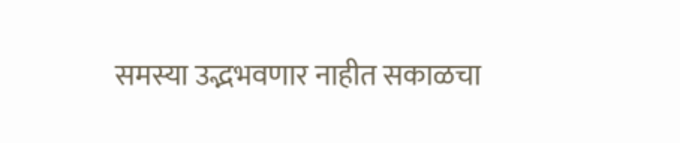समस्या उद्भभवणार नाहीत सकाळचा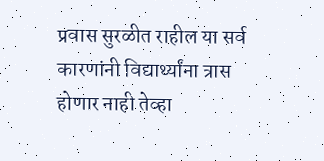प्रवास सुरळीत राहील या सर्व कारणांनी विद्यार्थ्यांना त्रास होणार नाही तेव्हा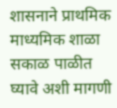शासनाने प्राथमिक माध्यमिक शाळा सकाळ पाळीत घ्यावे अशी मागणी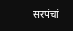सरपंचां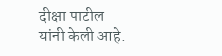दीक्षा पाटील यांनी केली आहे.